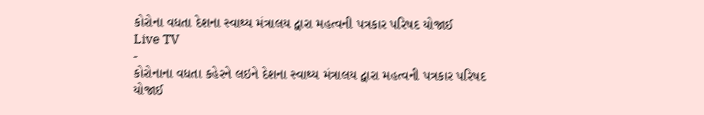કોરોના વધતા દેશના સ્વાથ્ય મંત્રાલય દ્વારા મહત્વની પત્રકાર પરિષદ યોજાઈ
Live TV
-
કોરોનાના વધતા કહેરને લઇને દેશના સ્વાથ્ય મંત્રાલય દ્વારા મહત્વની પત્રકાર પરિષદ યોજાઈ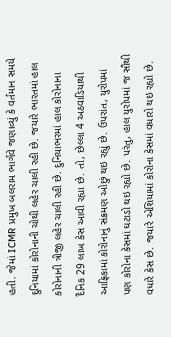હતી. જેમાં ICMR પ્રમુખ બલરામ ભાર્ગવે જણાવ્યું કે વર્તમાન સમયે દુનિયામાં કોરોનાની ચોથી લહેર ચાલી રહી છે. જયારે ભારતમાં હાલ કોરોનાની ત્રીજી લહેર ચાલી રહી છે. દુનિયાભરમાં હાલ કોરોનાના દૈનિક 29 લાખ કેસ આવી રહ્યા છે. તો, છેલ્લા 4 અઠવાડિયાથી આફ્રિકામાં કોરોનાનું સંક્રમણ ઓછું થઇ રહ્યું છે. ઉપરાંત, યુરોપમાં પણ કોરોના કેસમાં ઘટાડો થઇ રહ્યો છે. પરંતુ, હાલ યુરોપમાં જ સૌથી વધારે કેસ છે. જયારે એશિયામાં કોરોના કેસમાં વધારો થઇ રહ્યો છે.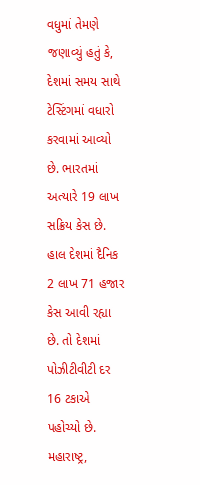વધુમાં તેમણે જણાવ્યું હતું કે, દેશમાં સમય સાથે ટેસ્ટિંગમાં વધારો કરવામાં આવ્યો છે. ભારતમાં અત્યારે 19 લાખ સક્રિય કેસ છે. હાલ દેશમાં દૈનિક 2 લાખ 71 હજાર કેસ આવી રહ્યા છે. તો દેશમાં પોઝીટીવીટી દર 16 ટકાએ પહોચ્યો છે.
મહારાષ્ટ્ર,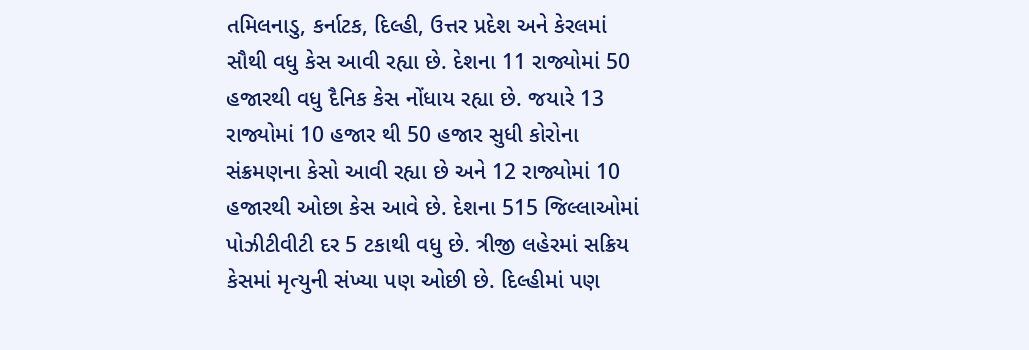તમિલનાડુ, કર્નાટક, દિલ્હી, ઉત્તર પ્રદેશ અને કેરલમાં સૌથી વધુ કેસ આવી રહ્યા છે. દેશના 11 રાજ્યોમાં 50 હજારથી વધુ દૈનિક કેસ નોંધાય રહ્યા છે. જયારે 13 રાજ્યોમાં 10 હજાર થી 50 હજાર સુધી કોરોના સંક્રમણના કેસો આવી રહ્યા છે અને 12 રાજ્યોમાં 10 હજારથી ઓછા કેસ આવે છે. દેશના 515 જિલ્લાઓમાં પોઝીટીવીટી દર 5 ટકાથી વધુ છે. ત્રીજી લહેરમાં સક્રિય કેસમાં મૃત્યુની સંખ્યા પણ ઓછી છે. દિલ્હીમાં પણ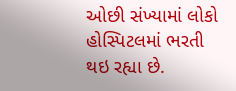ઓછી સંખ્યામાં લોકો હોસ્પિટલમાં ભરતી થઇ રહ્યા છે.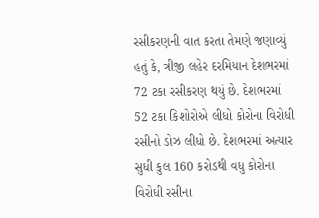રસીકરણની વાત કરતા તેમણે જણાવ્યું હતું કે, ત્રીજી લહેર દરમિયાન દેશભરમાં 72 ટકા રસીકરણ થયું છે. દેશભરમાં 52 ટકા કિશોરોએ લીધો કોરોના વિરોધી રસીનો ડોઝ લીધો છે. દેશભરમાં અત્યાર સુધી કુલ 160 કરોડથી વધુ કોરોના વિરોધી રસીના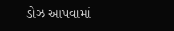ડોઝ આપવામાં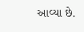આવ્યા છે.